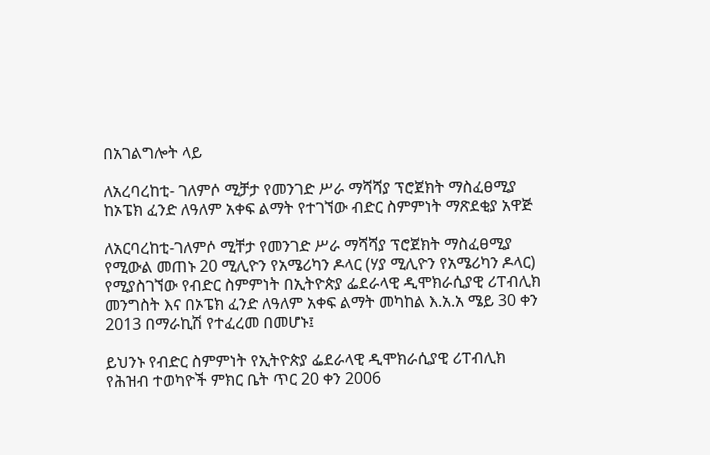በአገልግሎት ላይ

ለአረባረከቲ- ገለምሶ ሚቻታ የመንገድ ሥራ ማሻሻያ ፕሮጀክት ማስፈፀሚያ ከኦፔክ ፈንድ ለዓለም አቀፍ ልማት የተገኘው ብድር ስምምነት ማጽደቂያ አዋጅ

ለአርባረከቲ-ገለምሶ ሚቸታ የመንገድ ሥራ ማሻሻያ ፕሮጀክት ማስፈፀሚያ የሚውል መጠኑ 20 ሚሊዮን የአሜሪካን ዶላር (ሃያ ሚሊዮን የአሜሪካን ዶላር) የሚያስገኘው የብድር ስምምነት በኢትዮጵያ ፌደራላዊ ዲሞክራሲያዊ ሪፐብሊክ መንግስት እና በኦፔክ ፈንድ ለዓለም አቀፍ ልማት መካከል እ.አ.አ ሜይ 30 ቀን 2013 በማራኪሽ የተፈረመ በመሆኑ፤

ይህንኑ የብድር ስምምነት የኢትዮጵያ ፌደራላዊ ዲሞክራሲያዊ ሪፐብሊክ የሕዝብ ተወካዮች ምክር ቤት ጥር 20 ቀን 2006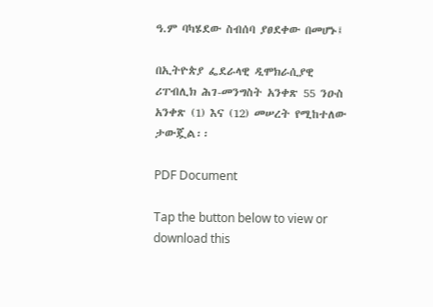ዓ.ም ባካሄደው ስብሰባ ያፀደቀው በመሆኑ፤

በኢትዮጵያ ፌደራላዊ ዲሞክራሲያዊ ሪፐብሊክ ሕገ-መንግስት አንቀጽ 55 ንዑስ አንቀጽ (1) እና (12) መሠረት የሚከተለው ታውጇል፡፡

PDF Document

Tap the button below to view or download this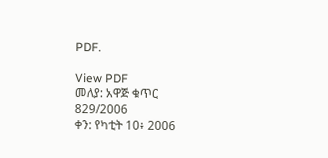PDF.

View PDF
መለያ: አዋጅ ቁጥር 829/2006
ቀን: የካቲት 10፥ 2006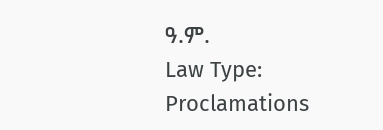ዓ.ም.
Law Type: Proclamations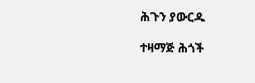ሕጉን ያውርዱ

ተዛማጅ ሕጎች